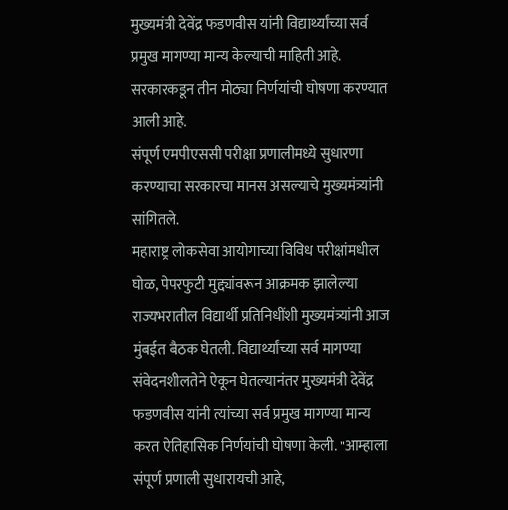मुख्यमंत्री देवेंद्र फडणवीस यांनी विद्यार्थ्यांच्या सर्व प्रमुख मागण्या मान्य केल्याची माहिती आहे.
सरकारकडून तीन मोठ्या निर्णयांची घोषणा करण्यात आली आहे.
संपूर्ण एमपीएससी परीक्षा प्रणालीमध्ये सुधारणा करण्याचा सरकारचा मानस असल्याचे मुख्यमंत्र्यांनी सांगितले.
महाराष्ट्र लोकसेवा आयोगाच्या विविध परीक्षांमधील घोळ, पेपरफुटी मुद्द्यांवरून आक्रमक झालेल्या राज्यभरातील विद्यार्थी प्रतिनिधींशी मुख्यमंत्र्यांनी आज मुंबईत बैठक घेतली. विद्यार्थ्यांच्या सर्व मागण्या संवेदनशीलतेने ऐकून घेतल्यानंतर मुख्यमंत्री देवेंद्र फडणवीस यांनी त्यांच्या सर्व प्रमुख मागण्या मान्य करत ऐतिहासिक निर्णयांची घोषणा केली. "आम्हाला संपूर्ण प्रणाली सुधारायची आहे,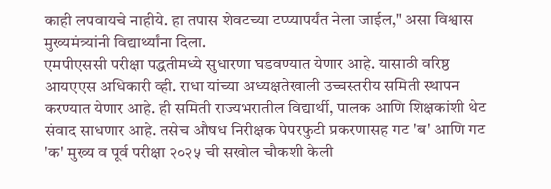काही लपवायचे नाहीये. हा तपास शेवटच्या टप्प्यापर्यंत नेला जाईल," असा विश्वास मुख्यमंत्र्यांनी विद्यार्थ्यांना दिला.
एमपीएससी परीक्षा पद्धतीमध्ये सुधारणा घडवण्यात येणार आहे. यासाठी वरिष्ठ आयएएस अधिकारी व्ही. राधा यांच्या अध्यक्षतेखाली उच्चस्तरीय समिती स्थापन करण्यात येणार आहे. ही समिती राज्यभरातील विद्यार्थी, पालक आणि शिक्षकांशी थेट संवाद साधणार आहे. तसेच औषध निरीक्षक पेपरफुटी प्रकरणासह गट 'ब' आणि गट 'क' मुख्य व पूर्व परीक्षा २०२५ ची सखोल चौकशी केली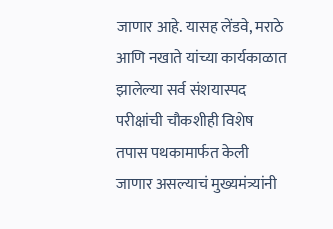जाणार आहे. यासह लेंडवे, मराठे आणि नखाते यांच्या कार्यकाळात झालेल्या सर्व संशयास्पद परीक्षांची चौकशीही विशेष तपास पथकामार्फत केली जाणार असल्याचं मुख्यमंत्र्यांनी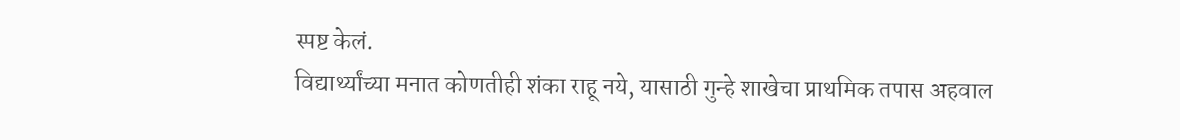स्पष्ट केलं.
विद्यार्थ्यांच्या मनात कोणतीही शंका राहू नये, यासाठी गुन्हे शाखेचा प्राथमिक तपास अहवाल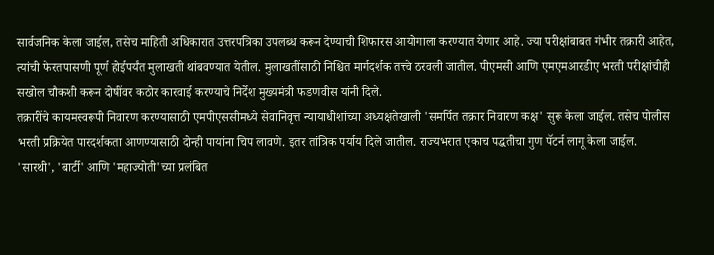सार्वजनिक केला जाईल, तसेच माहिती अधिकारात उत्तरपत्रिका उपलब्ध करून देण्याची शिफारस आयोगाला करण्यात येणार आहे. ज्या परीक्षांबाबत गंभीर तक्रारी आहेत, त्यांची फेरतपासणी पूर्ण होईपर्यंत मुलाखती थांबवण्यात येतील. मुलाखतींसाठी निश्चित मार्गदर्शक तत्त्वे ठरवली जातील. पीएमसी आणि एमएमआरडीए भरती परीक्षांचीही सखोल चौकशी करून दोषींवर कठोर कारवाई करण्याचे निर्देश मुख्यमंत्री फडणवीस यांनी दिले.
तक्रारींचे कायमस्वरूपी निवारण करण्यासाठी एमपीएससीमध्ये सेवानिवृत्त न्यायाधीशांच्या अध्यक्षतेखाली 'समर्पित तक्रार निवारण कक्ष' सुरू केला जाईल. तसेच पोलीस भरती प्रक्रियेत पारदर्शकता आणण्यासाठी दोन्ही पायांना चिप लावणे. इतर तांत्रिक पर्याय दिले जातील. राज्यभरात एकाच पद्धतीचा गुण पॅटर्न लागू केला जाईल. 'सारथी', 'बार्टी' आणि 'महाज्योती'च्या प्रलंबित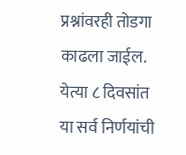प्रश्नांवरही तोडगा काढला जाईल. येत्या ८ दिवसांत या सर्व निर्णयांची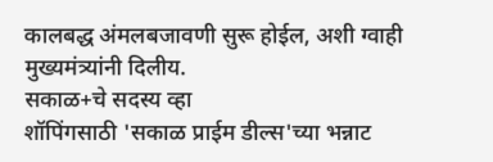कालबद्ध अंमलबजावणी सुरू होईल, अशी ग्वाही मुख्यमंत्र्यांनी दिलीय.
सकाळ+चे सदस्य व्हा
शॉपिंगसाठी 'सकाळ प्राईम डील्स'च्या भन्नाट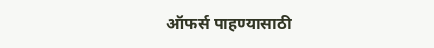ऑफर्स पाहण्यासाठी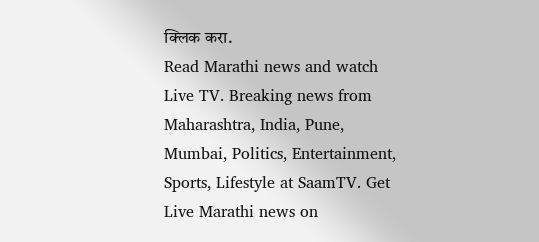क्लिक करा.
Read Marathi news and watch Live TV. Breaking news from Maharashtra, India, Pune, Mumbai, Politics, Entertainment, Sports, Lifestyle at SaamTV. Get Live Marathi news on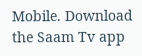Mobile. Download the Saam Tv app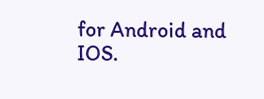for Android and IOS.